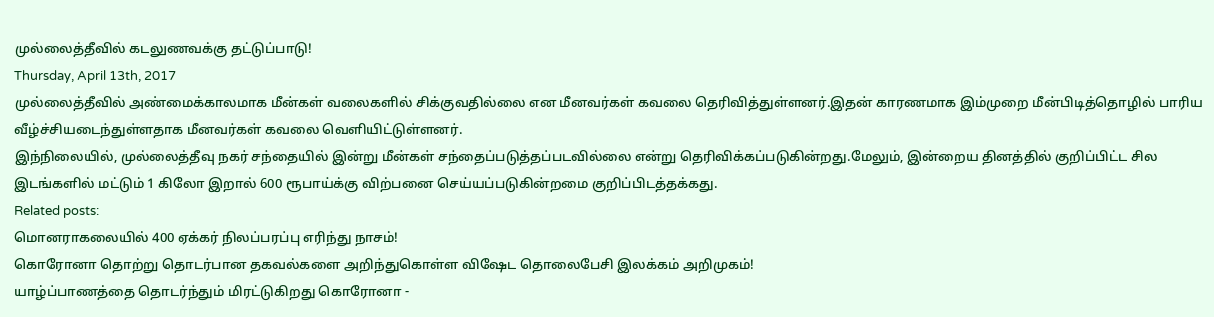முல்லைத்தீவில் கடலுணவக்கு தட்டுப்பாடு!
Thursday, April 13th, 2017
முல்லைத்தீவில் அண்மைக்காலமாக மீன்கள் வலைகளில் சிக்குவதில்லை என மீனவர்கள் கவலை தெரிவித்துள்ளனர்.இதன் காரணமாக இம்முறை மீன்பிடித்தொழில் பாரிய வீழ்ச்சியடைந்துள்ளதாக மீனவர்கள் கவலை வெளியிட்டுள்ளனர்.
இந்நிலையில், முல்லைத்தீவு நகர் சந்தையில் இன்று மீன்கள் சந்தைப்படுத்தப்படவில்லை என்று தெரிவிக்கப்படுகின்றது.மேலும், இன்றைய தினத்தில் குறிப்பிட்ட சில இடங்களில் மட்டும் 1 கிலோ இறால் 600 ரூபாய்க்கு விற்பனை செய்யப்படுகின்றமை குறிப்பிடத்தக்கது.
Related posts:
மொனராகலையில் 400 ஏக்கர் நிலப்பரப்பு எரிந்து நாசம்!
கொரோனா தொற்று தொடர்பான தகவல்களை அறிந்துகொள்ள விஷேட தொலைபேசி இலக்கம் அறிமுகம்!
யாழ்ப்பாணத்தை தொடர்ந்தும் மிரட்டுகிறது கொரோனா -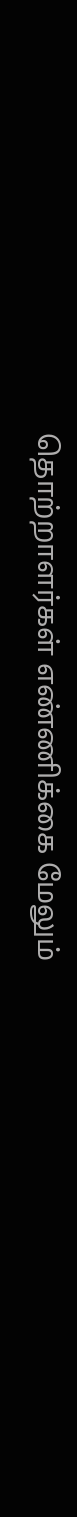தொற்றாளர்கள் எண்ணிக்கை மேலும்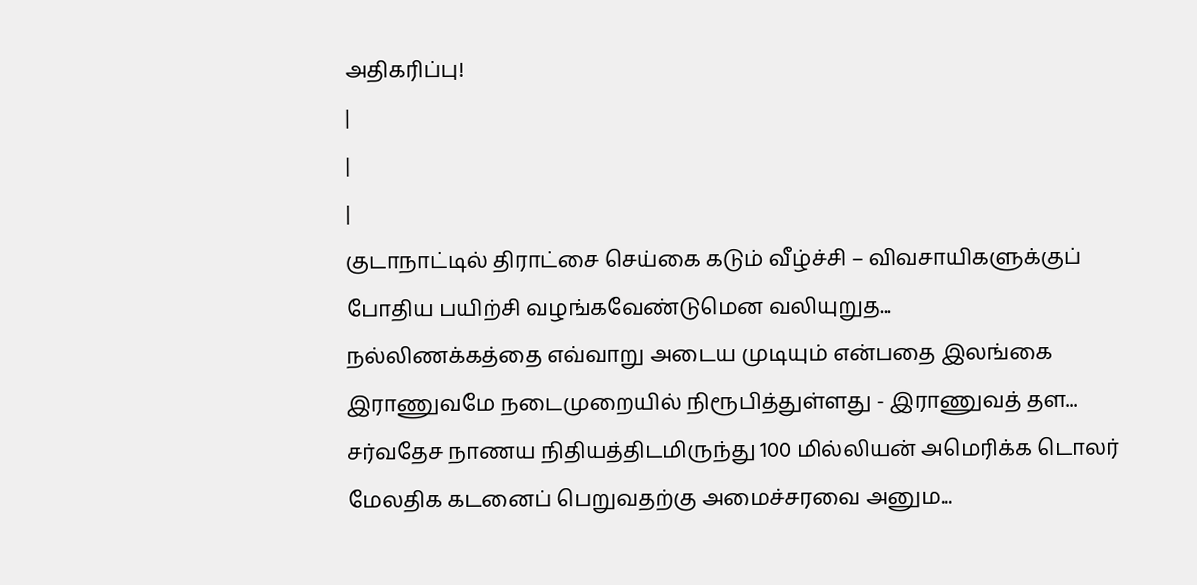அதிகரிப்பு!
|
|
|
குடாநாட்டில் திராட்சை செய்கை கடும் வீழ்ச்சி – விவசாயிகளுக்குப் போதிய பயிற்சி வழங்கவேண்டுமென வலியுறுத...
நல்லிணக்கத்தை எவ்வாறு அடைய முடியும் என்பதை இலங்கை இராணுவமே நடைமுறையில் நிரூபித்துள்ளது - இராணுவத் தள...
சர்வதேச நாணய நிதியத்திடமிருந்து 100 மில்லியன் அமெரிக்க டொலர் மேலதிக கடனைப் பெறுவதற்கு அமைச்சரவை அனும...